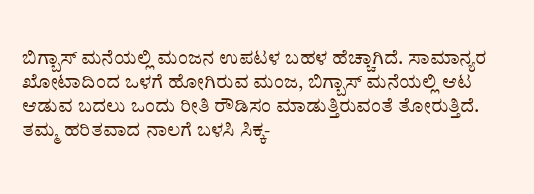ಬಿಗ್ಬಾಸ್ ಮನೆಯಲ್ಲಿ ಮಂಜನ ಉಪಟಳ ಬಹಳ ಹೆಚ್ಚಾಗಿದೆ. ಸಾಮಾನ್ಯರ ಖೋಟಾದಿಂದ ಒಳಗೆ ಹೋಗಿರುವ ಮಂಜ, ಬಿಗ್ಬಾಸ್ ಮನೆಯಲ್ಲಿ ಆಟ ಆಡುವ ಬದಲು ಒಂದು ರೀತಿ ರೌಡಿಸಂ ಮಾಡುತ್ತಿರುವಂತೆ ತೋರುತ್ತಿದೆ. ತಮ್ಮ ಹರಿತವಾದ ನಾಲಗೆ ಬಳಸಿ ಸಿಕ್ಕ-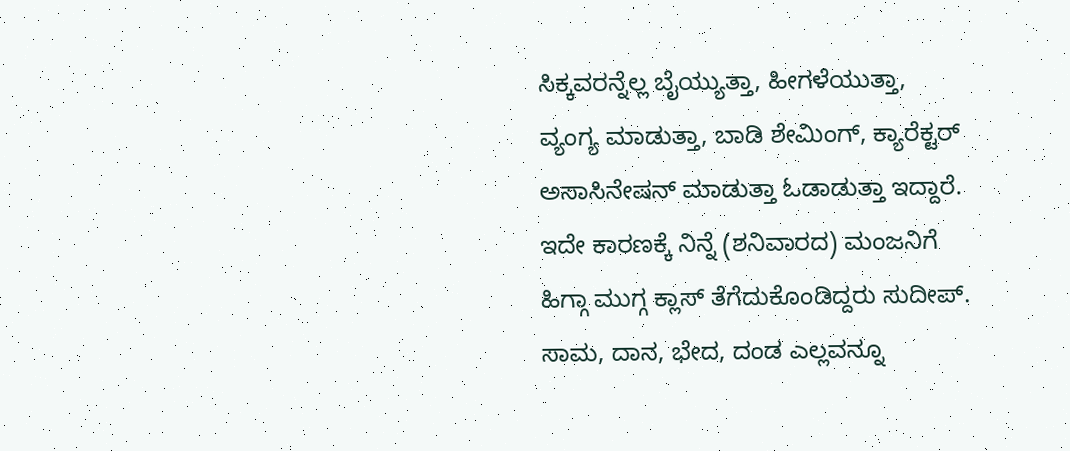ಸಿಕ್ಕವರನ್ನೆಲ್ಲ ಬೈಯ್ಯುತ್ತಾ, ಹೀಗಳೆಯುತ್ತಾ, ವ್ಯಂಗ್ಯ ಮಾಡುತ್ತಾ, ಬಾಡಿ ಶೇಮಿಂಗ್, ಕ್ಯಾರೆಕ್ಟರ್ ಅಸಾಸಿನೇಷನ್ ಮಾಡುತ್ತಾ ಓಡಾಡುತ್ತಾ ಇದ್ದಾರೆ. ಇದೇ ಕಾರಣಕ್ಕೆ ನಿನ್ನೆ (ಶನಿವಾರದ) ಮಂಜನಿಗೆ ಹಿಗ್ಗಾ ಮುಗ್ಗ ಕ್ಲಾಸ್ ತೆಗೆದುಕೊಂಡಿದ್ದರು ಸುದೀಪ್. ಸಾಮ, ದಾನ, ಭೇದ, ದಂಡ ಎಲ್ಲವನ್ನೂ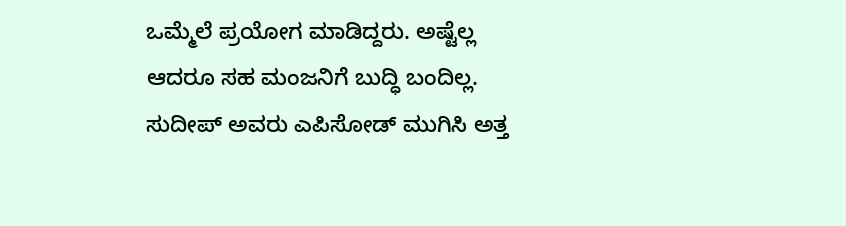ಒಮ್ಮೆಲೆ ಪ್ರಯೋಗ ಮಾಡಿದ್ದರು. ಅಷ್ಟೆಲ್ಲ ಆದರೂ ಸಹ ಮಂಜನಿಗೆ ಬುದ್ಧಿ ಬಂದಿಲ್ಲ.
ಸುದೀಪ್ ಅವರು ಎಪಿಸೋಡ್ ಮುಗಿಸಿ ಅತ್ತ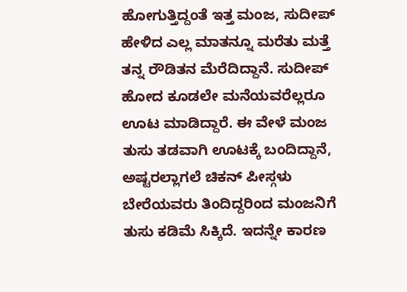ಹೋಗುತ್ತಿದ್ದಂತೆ ಇತ್ತ ಮಂಜ, ಸುದೀಪ್ ಹೇಳಿದ ಎಲ್ಲ ಮಾತನ್ನೂ ಮರೆತು ಮತ್ತೆ ತನ್ನ ರೌಡಿತನ ಮೆರೆದಿದ್ದಾನೆ. ಸುದೀಪ್ ಹೋದ ಕೂಡಲೇ ಮನೆಯವರೆಲ್ಲರೂ ಊಟ ಮಾಡಿದ್ದಾರೆ. ಈ ವೇಳೆ ಮಂಜ ತುಸು ತಡವಾಗಿ ಊಟಕ್ಕೆ ಬಂದಿದ್ದಾನೆ, ಅಷ್ಟರಲ್ಲಾಗಲೆ ಚಿಕನ್ ಪೀಸ್ಗಳು ಬೇರೆಯವರು ತಿಂದಿದ್ದರಿಂದ ಮಂಜನಿಗೆ ತುಸು ಕಡಿಮೆ ಸಿಕ್ಕಿದೆ. ಇದನ್ನೇ ಕಾರಣ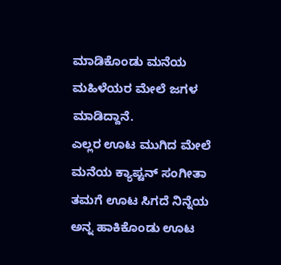ಮಾಡಿಕೊಂಡು ಮನೆಯ ಮಹಿಳೆಯರ ಮೇಲೆ ಜಗಳ ಮಾಡಿದ್ದಾನೆ.
ಎಲ್ಲರ ಊಟ ಮುಗಿದ ಮೇಲೆ ಮನೆಯ ಕ್ಯಾಪ್ಟನ್ ಸಂಗೀತಾ ತಮಗೆ ಊಟ ಸಿಗದೆ ನಿನ್ನೆಯ ಅನ್ನ ಹಾಕಿಕೊಂಡು ಊಟ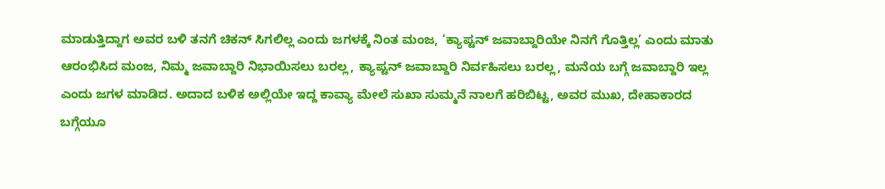ಮಾಡುತ್ತಿದ್ದಾಗ ಅವರ ಬಳಿ ತನಗೆ ಚಿಕನ್ ಸಿಗಲಿಲ್ಲ ಎಂದು ಜಗಳಕ್ಕೆ ನಿಂತ ಮಂಜ, ‘ಕ್ಯಾಪ್ಟನ್ ಜವಾಬ್ದಾರಿಯೇ ನಿನಗೆ ಗೊತ್ತಿಲ್ಲ’ ಎಂದು ಮಾತು ಆರಂಭಿಸಿದ ಮಂಜ, ನಿಮ್ಮ ಜವಾಬ್ದಾರಿ ನಿಭಾಯಿಸಲು ಬರಲ್ಲ, ಕ್ಯಾಪ್ಟನ್ ಜವಾಬ್ದಾರಿ ನಿರ್ವಹಿಸಲು ಬರಲ್ಲ, ಮನೆಯ ಬಗ್ಗೆ ಜವಾಬ್ದಾರಿ ಇಲ್ಲ ಎಂದು ಜಗಳ ಮಾಡಿದ. ಅದಾದ ಬಳಿಕ ಅಲ್ಲಿಯೇ ಇದ್ದ ಕಾವ್ಯಾ ಮೇಲೆ ಸುಖಾ ಸುಮ್ಮನೆ ನಾಲಗೆ ಹರಿಬಿಟ್ಟ, ಅವರ ಮುಖ, ದೇಹಾಕಾರದ ಬಗ್ಗೆಯೂ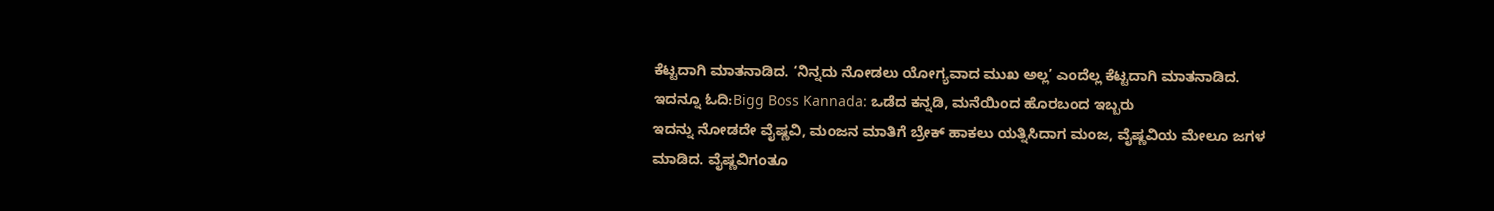ಕೆಟ್ಟದಾಗಿ ಮಾತನಾಡಿದ. ‘ನಿನ್ನದು ನೋಡಲು ಯೋಗ್ಯವಾದ ಮುಖ ಅಲ್ಲ’ ಎಂದೆಲ್ಲ ಕೆಟ್ಟದಾಗಿ ಮಾತನಾಡಿದ.
ಇದನ್ನೂ ಓದಿ:Bigg Boss Kannada: ಒಡೆದ ಕನ್ನಡಿ, ಮನೆಯಿಂದ ಹೊರಬಂದ ಇಬ್ಬರು
ಇದನ್ನು ನೋಡದೇ ವೈಷ್ಣವಿ, ಮಂಜನ ಮಾತಿಗೆ ಬ್ರೇಕ್ ಹಾಕಲು ಯತ್ನಿಸಿದಾಗ ಮಂಜ, ವೈಷ್ಣವಿಯ ಮೇಲೂ ಜಗಳ ಮಾಡಿದ. ವೈಷ್ಣವಿಗಂತೂ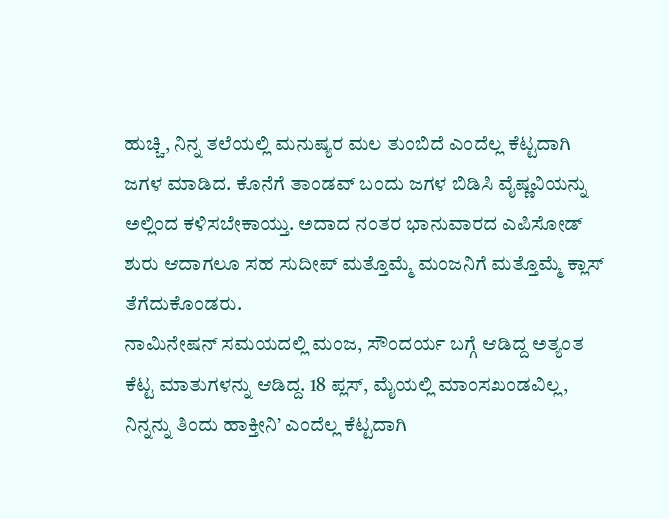ಹುಚ್ಚಿ, ನಿನ್ನ ತಲೆಯಲ್ಲಿ ಮನುಷ್ಯರ ಮಲ ತುಂಬಿದೆ ಎಂದೆಲ್ಲ ಕೆಟ್ಟದಾಗಿ ಜಗಳ ಮಾಡಿದ. ಕೊನೆಗೆ ತಾಂಡವ್ ಬಂದು ಜಗಳ ಬಿಡಿಸಿ ವೈಷ್ಣವಿಯನ್ನು ಅಲ್ಲಿಂದ ಕಳಿಸಬೇಕಾಯ್ತು. ಅದಾದ ನಂತರ ಭಾನುವಾರದ ಎಪಿಸೋಡ್ ಶುರು ಆದಾಗಲೂ ಸಹ ಸುದೀಪ್ ಮತ್ತೊಮ್ಮೆ ಮಂಜನಿಗೆ ಮತ್ತೊಮ್ಮೆ ಕ್ಲಾಸ್ ತೆಗೆದುಕೊಂಡರು.
ನಾಮಿನೇಷನ್ ಸಮಯದಲ್ಲಿ ಮಂಜ, ಸೌಂದರ್ಯ ಬಗ್ಗೆ ಆಡಿದ್ದ ಅತ್ಯಂತ ಕೆಟ್ಟ ಮಾತುಗಳನ್ನು ಆಡಿದ್ದ. 18 ಪ್ಲಸ್, ಮೈಯಲ್ಲಿ ಮಾಂಸಖಂಡವಿಲ್ಲ, ನಿನ್ನನ್ನು ತಿಂದು ಹಾಕ್ತೀನಿ’ ಎಂದೆಲ್ಲ ಕೆಟ್ಟದಾಗಿ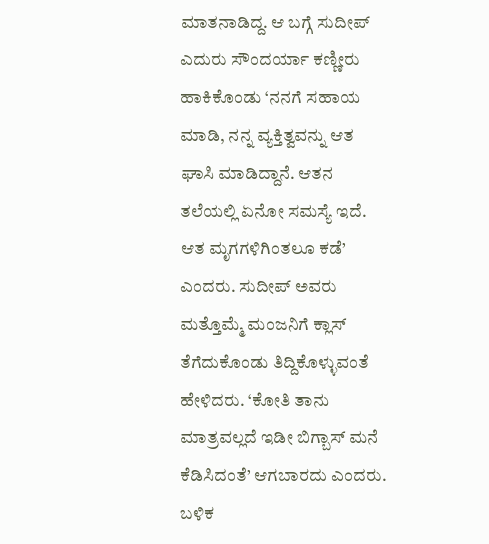ಮಾತನಾಡಿದ್ದ. ಆ ಬಗ್ಗೆ ಸುದೀಪ್ ಎದುರು ಸೌಂದರ್ಯಾ ಕಣ್ಣೀರು ಹಾಕಿಕೊಂಡು ‘ನನಗೆ ಸಹಾಯ ಮಾಡಿ, ನನ್ನ ವ್ಯಕ್ತಿತ್ವವನ್ನು ಆತ ಘಾಸಿ ಮಾಡಿದ್ದಾನೆ. ಆತನ ತಲೆಯಲ್ಲಿ ಏನೋ ಸಮಸ್ಯೆ ಇದೆ. ಆತ ಮೃಗಗಳಿಗಿಂತಲೂ ಕಡೆ’ ಎಂದರು. ಸುದೀಪ್ ಅವರು ಮತ್ತೊಮ್ಮೆ ಮಂಜನಿಗೆ ಕ್ಲಾಸ್ ತೆಗೆದುಕೊಂಡು ತಿದ್ದಿಕೊಳ್ಳುವಂತೆ ಹೇಳಿದರು. ‘ಕೋತಿ ತಾನು ಮಾತ್ರವಲ್ಲದೆ ಇಡೀ ಬಿಗ್ಬಾಸ್ ಮನೆ ಕೆಡಿಸಿದಂತೆ’ ಆಗಬಾರದು ಎಂದರು. ಬಳಿಕ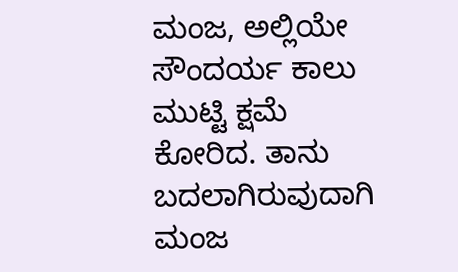ಮಂಜ, ಅಲ್ಲಿಯೇ ಸೌಂದರ್ಯ ಕಾಲು ಮುಟ್ಟಿ ಕ್ಷಮೆ ಕೋರಿದ. ತಾನು ಬದಲಾಗಿರುವುದಾಗಿ ಮಂಜ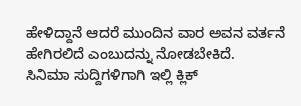ಹೇಳಿದ್ದಾನೆ ಆದರೆ ಮುಂದಿನ ವಾರ ಅವನ ವರ್ತನೆ ಹೇಗಿರಲಿದೆ ಎಂಬುದನ್ನು ನೋಡಬೇಕಿದೆ.
ಸಿನಿಮಾ ಸುದ್ದಿಗಳಿಗಾಗಿ ಇಲ್ಲಿ ಕ್ಲಿಕ್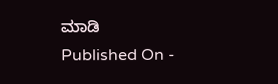ಮಾಡಿ
Published On -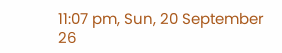11:07 pm, Sun, 20 September 26